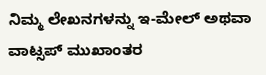ನಿಮ್ಮ ಲೇಖನಗಳನ್ನು ಇ-ಮೇಲ್ ಅಥವಾ ವಾಟ್ಸಪ್ ಮುಖಾಂತರ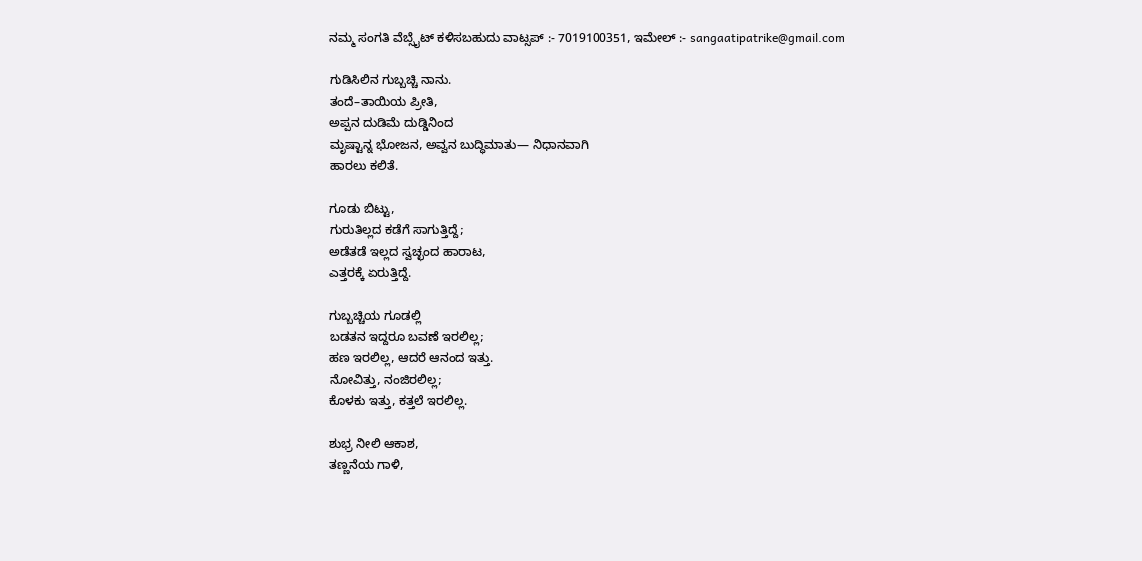ನಮ್ಮ ಸಂಗತಿ ವೆಬ್ಸೈಟ್ ಕಳಿಸಬಹುದು ವಾಟ್ಸಪ್‌ :- 7019100351, ಇಮೇಲ್ :- sangaatipatrike@gmail.com

ಗುಡಿಸಿಲಿನ ಗುಬ್ಬಚ್ಚಿ ನಾನು.
ತಂದೆ–ತಾಯಿಯ ಪ್ರೀತಿ,
ಅಪ್ಪನ ದುಡಿಮೆ ದುಡ್ಡಿನಿಂದ
ಮೃಷ್ಟಾನ್ನ ಭೋಜನ, ಅವ್ವನ ಬುದ್ಧಿಮಾತು— ನಿಧಾನವಾಗಿ
ಹಾರಲು ಕಲಿತೆ.

ಗೂಡು ಬಿಟ್ಟು,
ಗುರುತಿಲ್ಲದ ಕಡೆಗೆ ಸಾಗುತ್ತಿದ್ದೆ;
ಅಡೆತಡೆ ಇಲ್ಲದ ಸ್ವಚ್ಛಂದ ಹಾರಾಟ,
ಎತ್ತರಕ್ಕೆ ಏರುತ್ತಿದ್ದೆ.

ಗುಬ್ಬಚ್ಚಿಯ ಗೂಡಲ್ಲಿ
ಬಡತನ ಇದ್ದರೂ ಬವಣೆ ಇರಲಿಲ್ಲ;
ಹಣ ಇರಲಿಲ್ಲ, ಆದರೆ ಆನಂದ ಇತ್ತು.
ನೋವಿತ್ತು, ನಂಜಿರಲಿಲ್ಲ;
ಕೊಳಕು ಇತ್ತು, ಕತ್ತಲೆ ಇರಲಿಲ್ಲ.

ಶುಭ್ರ ನೀಲಿ ಆಕಾಶ,
ತಣ್ಣನೆಯ ಗಾಳಿ,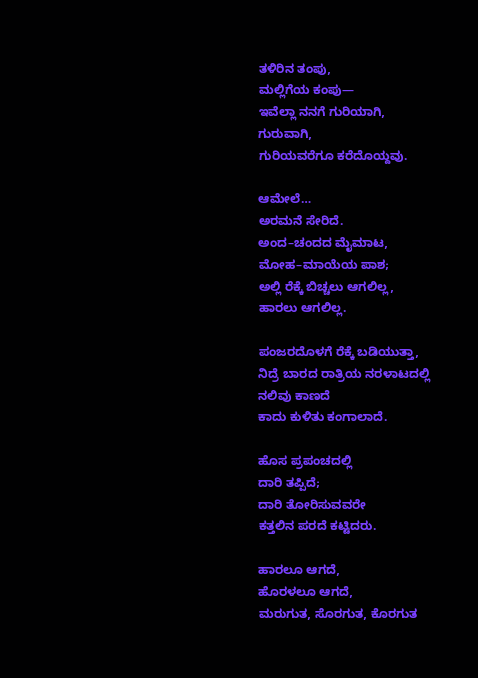ತಳಿರಿನ ತಂಪು,
ಮಲ್ಲಿಗೆಯ ಕಂಪು—
ಇವೆಲ್ಲಾ ನನಗೆ ಗುರಿಯಾಗಿ,
ಗುರುವಾಗಿ,
ಗುರಿಯವರೆಗೂ ಕರೆದೊಯ್ದವು.

ಆಮೇಲೆ…
ಅರಮನೆ ಸೇರಿದೆ.
ಅಂದ–ಚಂದದ ಮೈಮಾಟ,
ಮೋಹ–ಮಾಯೆಯ ಪಾಶ;
ಅಲ್ಲಿ ರೆಕ್ಕೆ ಬಿಚ್ಚಲು ಆಗಲಿಲ್ಲ,
ಹಾರಲು ಆಗಲಿಲ್ಲ.

ಪಂಜರದೊಳಗೆ ರೆಕ್ಕೆ ಬಡಿಯುತ್ತಾ,
ನಿದ್ರೆ ಬಾರದ ರಾತ್ರಿಯ ನರಳಾಟದಲ್ಲಿ
ನಲಿವು ಕಾಣದೆ
ಕಾದು ಕುಳಿತು ಕಂಗಾಲಾದೆ.

ಹೊಸ ಪ್ರಪಂಚದಲ್ಲಿ
ದಾರಿ ತಪ್ಪಿದೆ;
ದಾರಿ ತೋರಿಸುವವರೇ
ಕತ್ತಲಿನ ಪರದೆ ಕಟ್ಟಿದರು.

ಹಾರಲೂ ಆಗದೆ,
ಹೊರಳಲೂ ಆಗದೆ,
ಮರುಗುತ, ಸೊರಗುತ, ಕೊರಗುತ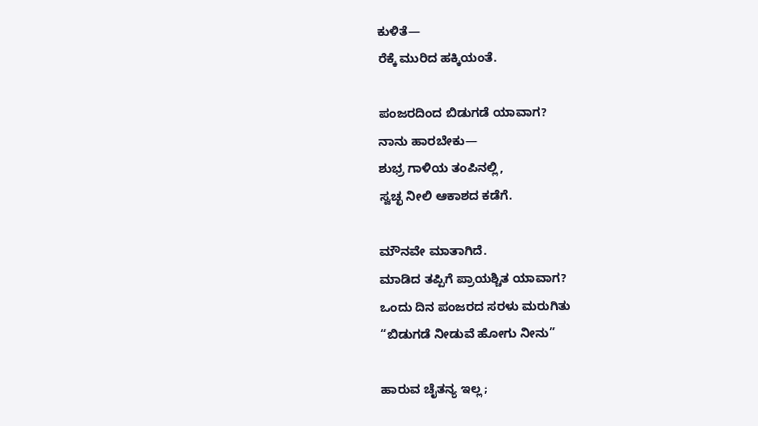ಕುಳಿತೆ—
ರೆಕ್ಕೆ ಮುರಿದ ಹಕ್ಕಿಯಂತೆ.

ಪಂಜರದಿಂದ ಬಿಡುಗಡೆ ಯಾವಾಗ?
ನಾನು ಹಾರಬೇಕು—
ಶುಭ್ರ ಗಾಳಿಯ ತಂಪಿನಲ್ಲಿ,
ಸ್ವಚ್ಛ ನೀಲಿ ಆಕಾಶದ ಕಡೆಗೆ.

ಮೌನವೇ ಮಾತಾಗಿದೆ.
ಮಾಡಿದ ತಪ್ಪಿಗೆ ಪ್ರಾಯಶ್ಚಿತ ಯಾವಾಗ?
ಒಂದು ದಿನ ಪಂಜರದ ಸರಳು ಮರುಗಿತು
“ಬಿಡುಗಡೆ ನೀಡುವೆ ಹೋಗು ನೀನು”

ಹಾರುವ ಚೈತನ್ಯ ಇಲ್ಲ;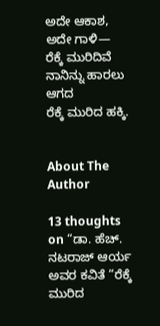ಅದೇ ಆಕಾಶ, ಅದೇ ಗಾಳಿ—
ರೆಕ್ಕೆ ಮುರಿದಿವೆ ನಾನಿನ್ನು ಹಾರಲು ಆಗದ
ರೆಕ್ಕೆ ಮುರಿದ ಹಕ್ಕಿ.


About The Author

13 thoughts on “ಡಾ. ಹೆಚ್. ನಟರಾಜ್ ಆರ್ಯ ಅವರ ಕವಿತೆ “ರೆಕ್ಕೆ ಮುರಿದ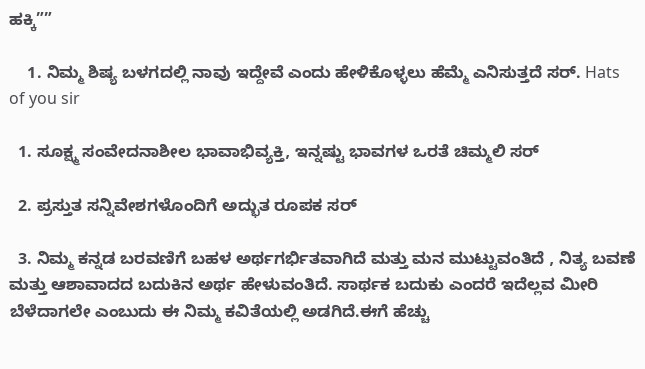ಹಕ್ಕಿ””

    1. ನಿಮ್ಮ ಶಿಷ್ಯ ಬಳಗದಲ್ಲಿ ನಾವು ಇದ್ದೇವೆ ಎಂದು ಹೇಳಿಕೊಳ್ಳಲು ಹೆಮ್ಮೆ ಎನಿಸುತ್ತದೆ ಸರ್. Hats of you sir

  1. ಸೂಕ್ಷ್ಮ ಸಂವೇದನಾಶೀಲ ಭಾವಾಭಿವ್ಯಕ್ತಿ, ಇನ್ನಷ್ಟು ಭಾವಗಳ ಒರತೆ ಚಿಮ್ಮಲಿ ಸರ್

  2. ಪ್ರಸ್ತುತ ಸನ್ನಿವೇಶಗಳೊಂದಿಗೆ ಅದ್ಭುತ ರೂಪಕ ಸರ್

  3. ನಿಮ್ಮ ಕನ್ನಡ ಬರವಣಿಗೆ ಬಹಳ ಅರ್ಥಗರ್ಭಿತವಾಗಿದೆ ಮತ್ತು ಮನ ಮುಟ್ಟುವಂತಿದೆ , ನಿತ್ಯ ಬವಣೆ ಮತ್ತು ಆಶಾವಾದದ ಬದುಕಿನ ಅರ್ಥ ಹೇಳುವಂತಿದೆ. ಸಾರ್ಥಕ ಬದುಕು ಎಂದರೆ ಇದೆಲ್ಲವ ಮೀರಿ ಬೆಳೆದಾಗಲೇ ಎಂಬುದು ಈ ನಿಮ್ಮ ಕವಿತೆಯಲ್ಲಿ ಅಡಗಿದೆ.ಈಗೆ ಹೆಚ್ಚು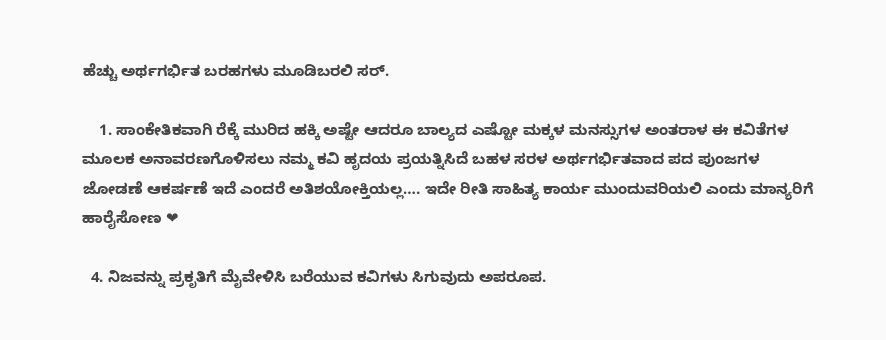ಹೆಚ್ಚು ಅರ್ಥಗರ್ಭಿತ ಬರಹಗಳು ಮೂಡಿಬರಲಿ ಸರ್.

    1. ಸಾಂಕೇತಿಕವಾಗಿ ರೆಕ್ಕೆ ಮುರಿದ ಹಕ್ಕಿ ಅಷ್ಟೇ ಆದರೂ ಬಾಲ್ಯದ ಎಷ್ಟೋ ಮಕ್ಕಳ ಮನಸ್ಸುಗಳ ಅಂತರಾಳ ಈ ಕವಿತೆಗಳ ಮೂಲಕ ಅನಾವರಣಗೊಳಿಸಲು ನಮ್ಮ ಕವಿ ಹೃದಯ ಪ್ರಯತ್ನಿಸಿದೆ ಬಹಳ ಸರಳ ಅರ್ಥಗರ್ಭಿತವಾದ ಪದ ಪುಂಜಗಳ ಜೋಡಣೆ ಆಕರ್ಷಣೆ ಇದೆ ಎಂದರೆ ಅತಿಶಯೋಕ್ತಿಯಲ್ಲ…. ಇದೇ ರೀತಿ ಸಾಹಿತ್ಯ ಕಾರ್ಯ ಮುಂದುವರಿಯಲಿ ಎಂದು ಮಾನ್ಯರಿಗೆ ಹಾರೈಸೋಣ ❤

  4. ನಿಜವನ್ನು ಪ್ರಕೃತಿಗೆ ಮೈವೇಳಿಸಿ ಬರೆಯುವ ಕವಿಗಳು ಸಿಗುವುದು ಅಪರೂಪ.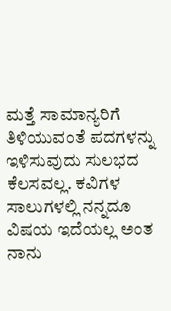ಮತ್ತೆ ಸಾಮಾನ್ಯರಿಗೆ ತಿಳಿಯುವಂತೆ ಪದಗಳನ್ನು ಇಳಿಸುವುದು ಸುಲಭದ ಕೆಲಸವಲ್ಲ. ಕವಿಗಳ ಸಾಲುಗಳಲ್ಲಿ ನನ್ನದೂ ವಿಷಯ ಇದೆಯಲ್ಲ ಅಂತ ನಾನು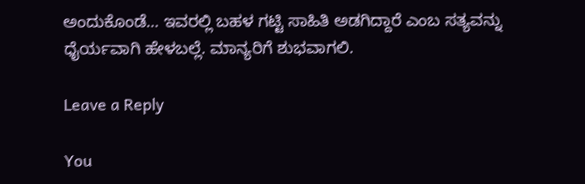ಅಂದುಕೊಂಡೆ… ಇವರಲ್ಲಿ ಬಹಳ ಗಟ್ಟಿ ಸಾಹಿತಿ ಅಡಗಿದ್ದಾರೆ ಎಂಬ ಸತ್ಯವನ್ನು ಧೈರ್ಯವಾಗಿ ಹೇಳಬಲ್ಲೆ. ಮಾನ್ಯರಿಗೆ ಶುಭವಾಗಲಿ.

Leave a Reply

You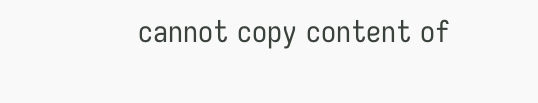cannot copy content of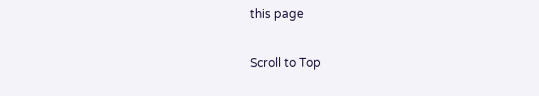this page

Scroll to Top